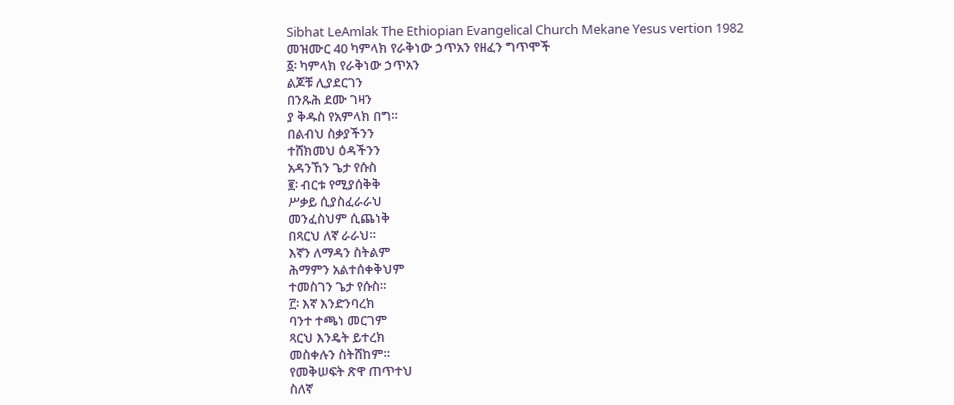Sibhat LeAmlak The Ethiopian Evangelical Church Mekane Yesus vertion 1982
መዝሙር 40 ካምላክ የራቅነው ኃጥአን የዘፈን ግጥሞች
፩፡ ካምላክ የራቅነው ኃጥአን
ልጆቹ ሊያደርገን
በንጹሕ ደሙ ገዛን
ያ ቅዱስ የአምላክ በግ።
በልብህ ስቃያችንን
ተሸክመህ ዕዳችንን
አዳንኸን ጌታ የሱስ
፪፡ ብርቱ የሚያሰቅቅ
ሥቃይ ሲያስፈራራህ
መንፈስህም ሲጨነቅ
በጻርህ ለኛ ራራህ።
እኛን ለማዳን ስትልም
ሕማምን አልተሰቀቅህም
ተመስገን ጌታ የሱስ።
፫፡ እኛ እንድንባረክ
ባንተ ተጫነ መርገም
ጻርህ እንዴት ይተረክ
መስቀሉን ስትሸከም።
የመቅሠፍት ጽዋ ጠጥተህ
ስለኛ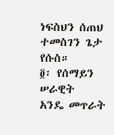ነፍስህን ሰጠህ
ተመስገን ጌታ የሱስ።
፬፡ የሰማይን ሠራዊት
አንዴ መጥራት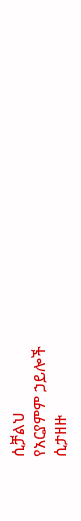ሲቻልህ
የአርያምም ኃይሎች
ሲታዘዙ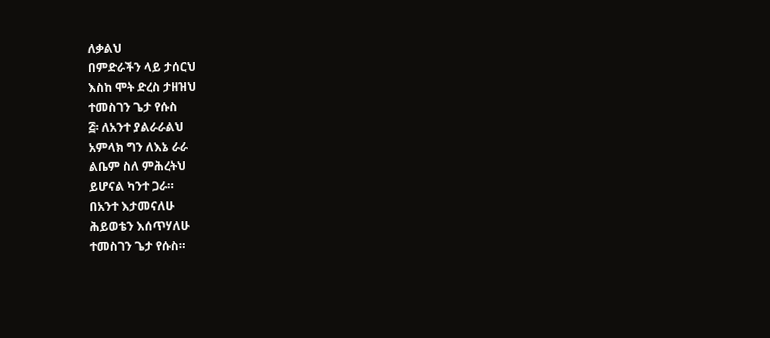ለቃልህ
በምድራችን ላይ ታሰርህ
እስከ ሞት ድረስ ታዘዝህ
ተመስገን ጌታ የሱስ
፭፡ ለአንተ ያልራራልህ
አምላክ ግን ለእኔ ራራ
ልቤም ስለ ምሕረትህ
ይሆናል ካንተ ጋራ።
በአንተ እታመናለሁ
ሕይወቴን እሰጥሃለሁ
ተመስገን ጌታ የሱስ።